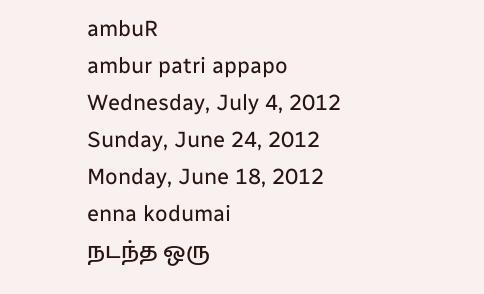ambuR
ambur patri appapo
Wednesday, July 4, 2012
Sunday, June 24, 2012
Monday, June 18, 2012
enna kodumai
நடந்த ஒரு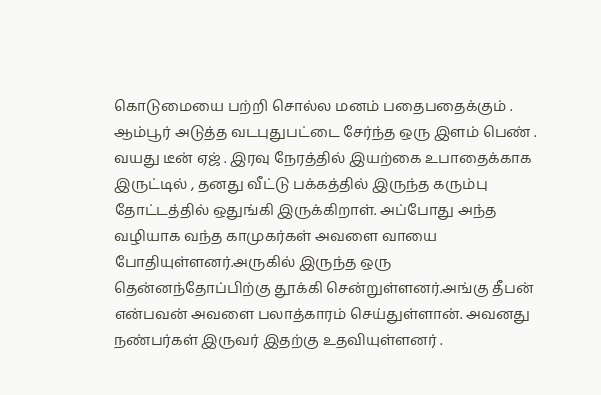கொடுமையை பற்றி சொல்ல மனம் பதைபதைக்கும் .
ஆம்பூர் அடுத்த வடபுதுபட்டை சேர்ந்த ஒரு இளம் பெண் . வயது டீன் ஏஜ் . இரவு நேரத்தில் இயற்கை உபாதைக்காக இருட்டில் , தனது வீட்டு பக்கத்தில் இருந்த கரும்பு தோட்டத்தில் ஒதுங்கி இருக்கிறாள். அப்போது அந்த வழியாக வந்த காமுகர்கள் அவளை வாயை போதியுள்ளனர்.அருகில் இருந்த ஒரு தென்னந்தோப்பிற்கு தூக்கி சென்றுள்ளனர்.அங்கு தீபன் என்பவன் அவளை பலாத்காரம் செய்துள்ளான். அவனது நண்பர்கள் இருவர் இதற்கு உதவியுள்ளனர் .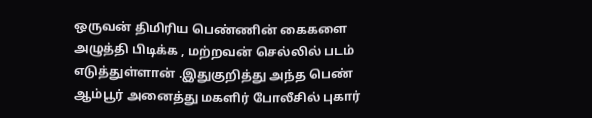ஒருவன் திமிரிய பெண்ணின் கைகளை அழுத்தி பிடிக்க , மற்றவன் செல்லில் படம் எடுத்துள்ளான் .இதுகுறித்து அந்த பெண் ஆம்பூர் அனைத்து மகளிர் போலீசில் புகார்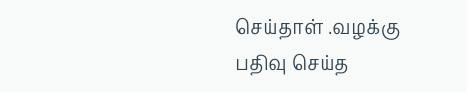செய்தாள் .வழக்கு பதிவு செய்த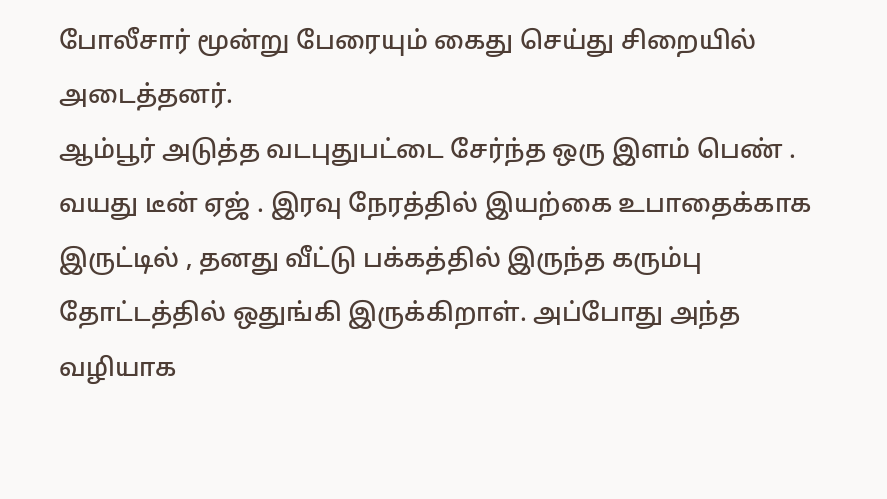போலீசார் மூன்று பேரையும் கைது செய்து சிறையில் அடைத்தனர்.
ஆம்பூர் அடுத்த வடபுதுபட்டை சேர்ந்த ஒரு இளம் பெண் . வயது டீன் ஏஜ் . இரவு நேரத்தில் இயற்கை உபாதைக்காக இருட்டில் , தனது வீட்டு பக்கத்தில் இருந்த கரும்பு தோட்டத்தில் ஒதுங்கி இருக்கிறாள். அப்போது அந்த வழியாக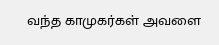வந்த காமுகர்கள் அவளை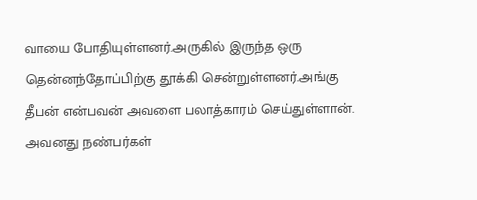வாயை போதியுள்ளனர்.அருகில் இருந்த ஒரு தென்னந்தோப்பிற்கு தூக்கி சென்றுள்ளனர்.அங்கு தீபன் என்பவன் அவளை பலாத்காரம் செய்துள்ளான். அவனது நண்பர்கள்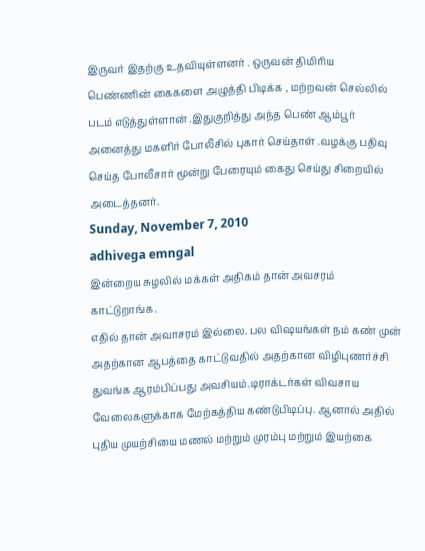இருவர் இதற்கு உதவியுள்ளனர் . ஒருவன் திமிரிய பெண்ணின் கைகளை அழுத்தி பிடிக்க , மற்றவன் செல்லில் படம் எடுத்துள்ளான் .இதுகுறித்து அந்த பெண் ஆம்பூர் அனைத்து மகளிர் போலீசில் புகார் செய்தாள் .வழக்கு பதிவு செய்த போலீசார் மூன்று பேரையும் கைது செய்து சிறையில் அடைத்தனர்.
Sunday, November 7, 2010
adhivega emngal
இன்றைய சுழலில் மக்கள் அதிகம் தான் அவசரம் காட்டுறாங்க.
எதில் தான் அவாசரம் இல்லை. பல விஷயங்கள் நம் கண் முன் அதற்கான ஆபத்தை காட்டுவதில் அதற்கான விழிபுணர்ச்சி துவங்க ஆரம்பிப்பது அவசியம்.டிராக்டர்கள் விவசாய வேலைகளுக்காக மேற்கத்திய கண்டுபிடிப்பு. ஆனால் அதில் புதிய முயற்சியை மணல் மற்றும் முரம்பு மற்றும் இயற்கை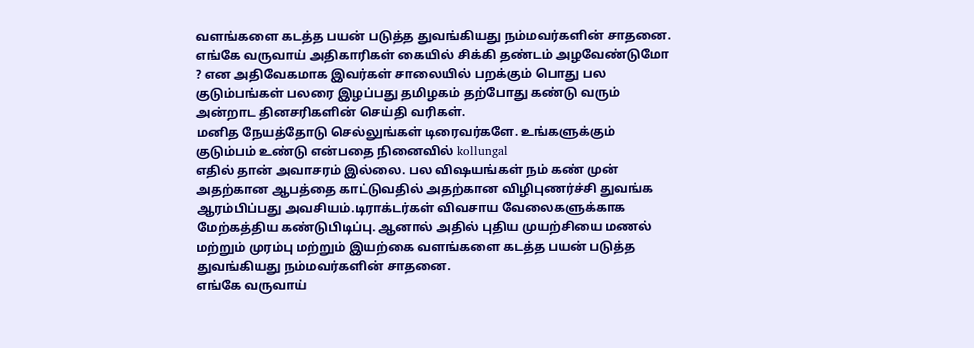வளங்களை கடத்த பயன் படுத்த துவங்கியது நம்மவர்களின் சாதனை.
எங்கே வருவாய் அதிகாரிகள் கையில் சிக்கி தண்டம் அழவேண்டுமோ ? என அதிவேகமாக இவர்கள் சாலையில் பறக்கும் பொது பல குடும்பங்கள் பலரை இழப்பது தமிழகம் தற்போது கண்டு வரும் அன்றாட தினசரிகளின் செய்தி வரிகள்.
மனித நேயத்தோடு செல்லுங்கள் டிரைவர்களே. உங்களுக்கும் குடும்பம் உண்டு என்பதை நினைவில் kollungal
எதில் தான் அவாசரம் இல்லை. பல விஷயங்கள் நம் கண் முன் அதற்கான ஆபத்தை காட்டுவதில் அதற்கான விழிபுணர்ச்சி துவங்க ஆரம்பிப்பது அவசியம்.டிராக்டர்கள் விவசாய வேலைகளுக்காக மேற்கத்திய கண்டுபிடிப்பு. ஆனால் அதில் புதிய முயற்சியை மணல் மற்றும் முரம்பு மற்றும் இயற்கை வளங்களை கடத்த பயன் படுத்த துவங்கியது நம்மவர்களின் சாதனை.
எங்கே வருவாய்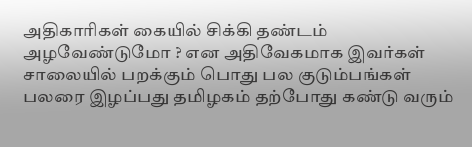அதிகாரிகள் கையில் சிக்கி தண்டம் அழவேண்டுமோ ? என அதிவேகமாக இவர்கள் சாலையில் பறக்கும் பொது பல குடும்பங்கள் பலரை இழப்பது தமிழகம் தற்போது கண்டு வரும்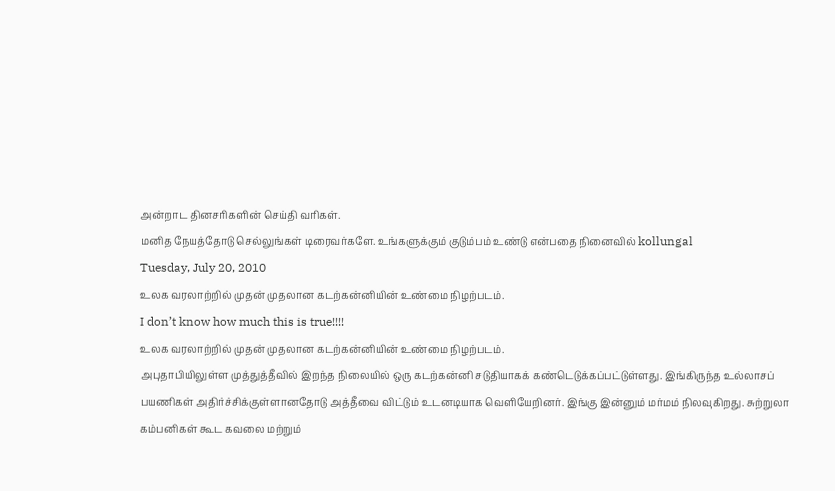அன்றாட தினசரிகளின் செய்தி வரிகள்.
மனித நேயத்தோடு செல்லுங்கள் டிரைவர்களே. உங்களுக்கும் குடும்பம் உண்டு என்பதை நினைவில் kollungal
Tuesday, July 20, 2010
உலக வரலாற்றில் முதன் முதலான கடற்கன்னியின் உண்மை நிழற்படம்.
I don’t know how much this is true!!!!
உலக வரலாற்றில் முதன் முதலான கடற்கன்னியின் உண்மை நிழற்படம்.
அபுதாபியிலுள்ள முத்துத்தீவில் இறந்த நிலையில் ஒரு கடற்கன்னி சடுதியாகக் கண்டெடுக்கப்பட்டுள்ளது. இங்கிருந்த உல்லாசப் பயணிகள் அதிர்ச்சிக்குள்ளானதோடு அத்தீவை விட்டும் உடனடியாக வெளியேறினர். இங்கு இன்னும் மர்மம் நிலவுகிறது. சுற்றுலா கம்பனிகள் கூட கவலை மற்றும்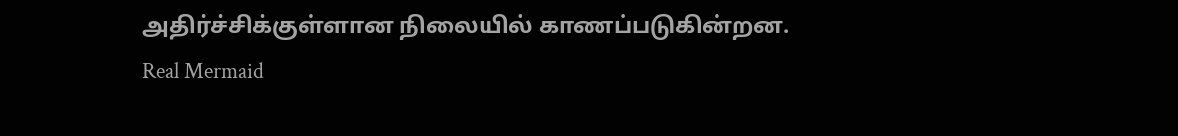அதிர்ச்சிக்குள்ளான நிலையில் காணப்படுகின்றன.
Real Mermaid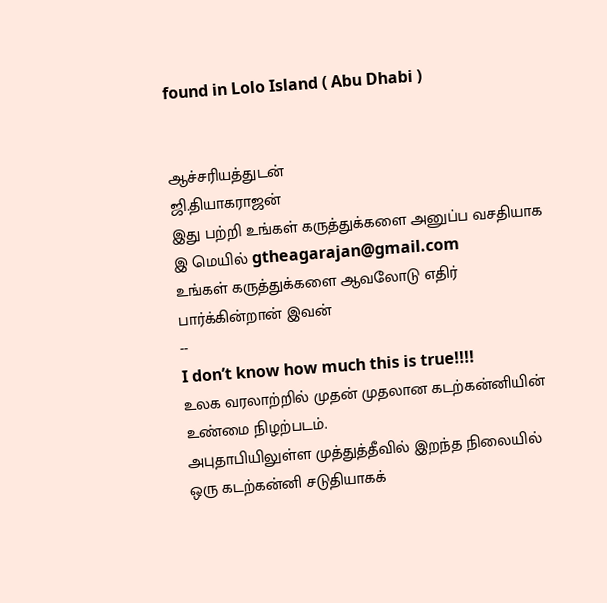found in Lolo Island ( Abu Dhabi )


ஆச்சரியத்துடன்
ஜி.தியாகராஜன்
இது பற்றி உங்கள் கருத்துக்களை அனுப்ப வசதியாக இ மெயில் gtheagarajan@gmail.com
உங்கள் கருத்துக்களை ஆவலோடு எதிர் பார்க்கின்றான் இவன்
--
I don’t know how much this is true!!!!
உலக வரலாற்றில் முதன் முதலான கடற்கன்னியின் உண்மை நிழற்படம்.
அபுதாபியிலுள்ள முத்துத்தீவில் இறந்த நிலையில் ஒரு கடற்கன்னி சடுதியாகக்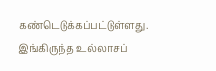கண்டெடுக்கப்பட்டுள்ளது. இங்கிருந்த உல்லாசப்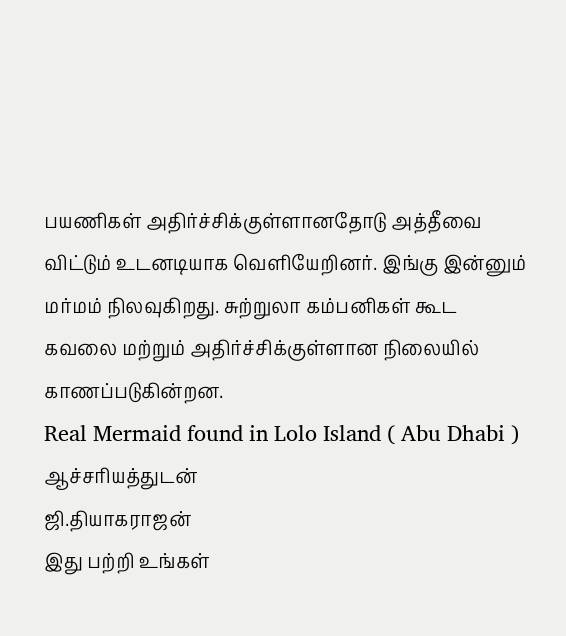பயணிகள் அதிர்ச்சிக்குள்ளானதோடு அத்தீவை விட்டும் உடனடியாக வெளியேறினர். இங்கு இன்னும் மர்மம் நிலவுகிறது. சுற்றுலா கம்பனிகள் கூட கவலை மற்றும் அதிர்ச்சிக்குள்ளான நிலையில் காணப்படுகின்றன.
Real Mermaid found in Lolo Island ( Abu Dhabi )
ஆச்சரியத்துடன்
ஜி.தியாகராஜன்
இது பற்றி உங்கள்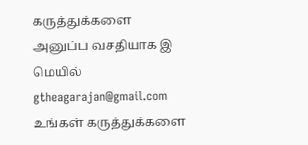கருத்துக்களை அனுப்ப வசதியாக இ மெயில் gtheagarajan@gmail.com
உங்கள் கருத்துக்களை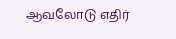ஆவலோடு எதிர்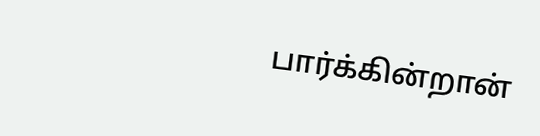பார்க்கின்றான்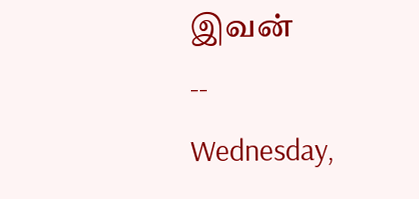இவன்
--
Wednesday,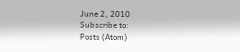June 2, 2010
Subscribe to:
Posts (Atom)